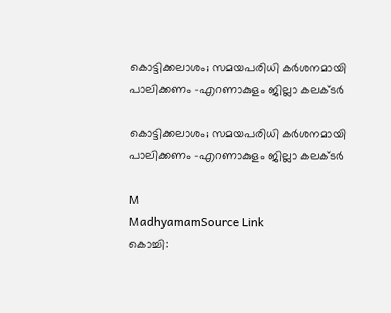കൊട്ടിക്കലാശം; സമയപരിധി കർശനമായി പാലിക്കണം -എറണാകുളം ജില്ലാ കലക്ടർ

കൊട്ടിക്കലാശം; സമയപരിധി കർശനമായി പാലിക്കണം -എറണാകുളം ജില്ലാ കലക്ടർ

M
MadhyamamSource Link
കൊച്ചി: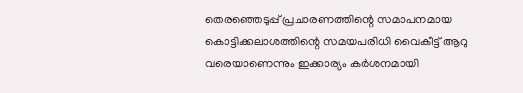തെരഞ്ഞെടുപ്പ് പ്രചാരണത്തിന്റെ സമാപനമായ കൊട്ടിക്കലാശത്തിന്റെ സമയപരിധി വൈകീട്ട് ആറു വരെയാണെന്നും ഇക്കാര്യം കർശനമായി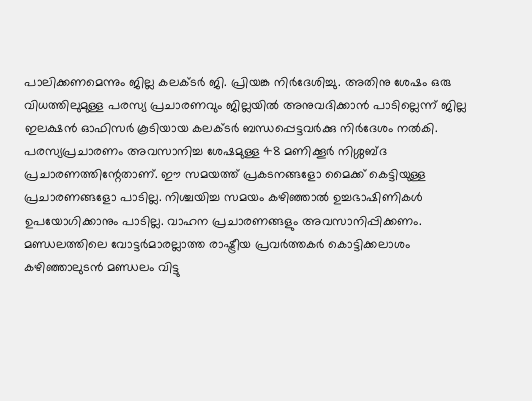പാലിക്കണമെന്നും ജില്ല കലക്ടർ ജി. പ്രിയങ്ക നിർദേശിച്ചു. അതിനു ശേഷം ഒരു വിധത്തിലുമുള്ള പരസ്യ പ്രചാരണവും ജില്ലയിൽ അനുവദിക്കാൻ പാടില്ലെന്ന് ജില്ല ഇലക്ഷൻ ഓഫിസർ കൂടിയായ കലക്ടർ ബന്ധപ്പെട്ടവർക്കു നിർദേശം നൽകി. പരസ്യപ്രചാരണം അവസാനിച്ച ശേഷമുള്ള 48 മണിക്കൂർ നിശ്ശബ്ദ പ്രചാരണത്തിന്റേതാണ്. ഈ സമയത്ത് പ്രകടനങ്ങളോ മൈക്ക് കെട്ടിയുള്ള പ്രചാരണങ്ങളോ പാടില്ല. നിശ്ചയിച്ച സമയം കഴിഞ്ഞാൽ ഉച്ചഭാഷിണികൾ ഉപയോഗിക്കാനും പാടില്ല. വാഹന പ്രചാരണങ്ങളും അവസാനിപ്പിക്കണം. മണ്ഡലത്തിലെ വോട്ടർമാരല്ലാത്ത രാഷ്ട്രീയ പ്രവർത്തകർ കൊട്ടിക്കലാശം കഴിഞ്ഞാലുടൻ മണ്ഡലം വിട്ടു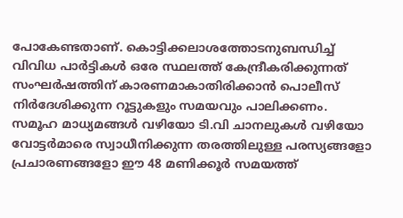പോകേണ്ടതാണ്. കൊട്ടിക്കലാശത്തോടനുബന്ധിച്ച് വിവിധ പാർട്ടികൾ ഒരേ സ്ഥലത്ത് കേന്ദ്രീകരിക്കുന്നത് സംഘർഷത്തിന് കാരണമാകാതിരിക്കാൻ പൊലീസ് നിർദേശിക്കുന്ന റൂട്ടുകളും സമയവും പാലിക്കണം. സമൂഹ മാധ്യമങ്ങൾ വഴിയോ ടി.വി ചാനലുകൾ വഴിയോ വോട്ടർമാരെ സ്വാധീനിക്കുന്ന തരത്തിലുള്ള പരസ്യങ്ങളോ പ്രചാരണങ്ങളോ ഈ 48 മണിക്കൂർ സമയത്ത്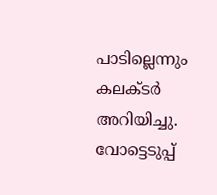പാടില്ലെന്നും കലക്ടർ അറിയിച്ചു. വോട്ടെടുപ്പ്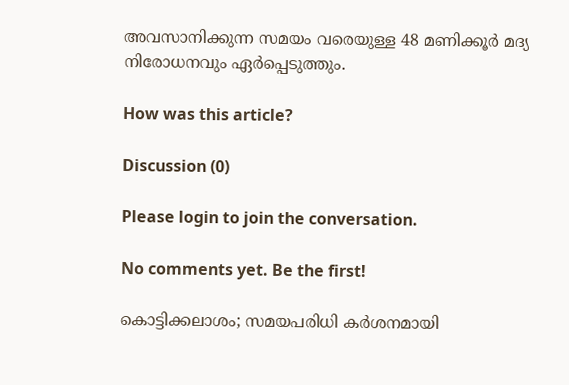അവസാനിക്കുന്ന സമയം വരെയുള്ള 48 മണിക്കൂർ മദ്യ നിരോധനവും ഏർപ്പെടുത്തും.

How was this article?

Discussion (0)

Please login to join the conversation.

No comments yet. Be the first!

കൊട്ടിക്കലാശം; സമയപരിധി കർശനമായി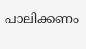പാലിക്കണം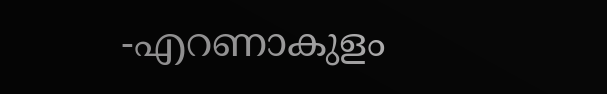-എറണാകുളം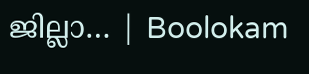ജില്ലാ… | Boolokam